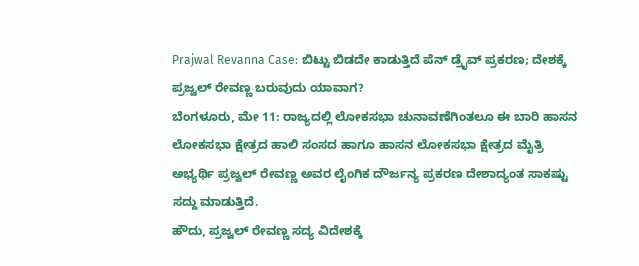Prajwal Revanna Case: ಬಿಟ್ಟು ಬಿಡದೇ ಕಾಡುತ್ತಿದೆ ಪೆನ್ ಡ್ರೈವ್ ಪ್ರಕರಣ; ದೇಶಕ್ಕೆ ಪ್ರಜ್ವಲ್ ರೇವಣ್ಣ ಬರುವುದು ಯಾವಾಗ?
ಬೆಂಗಳೂರು, ಮೇ 11: ರಾಜ್ಯದಲ್ಲಿ ಲೋಕಸಭಾ ಚುನಾವಣೆಗಿಂತಲೂ ಈ ಬಾರಿ ಹಾಸನ ಲೋಕಸಭಾ ಕ್ಷೇತ್ರದ ಹಾಲಿ ಸಂಸದ ಹಾಗೂ ಹಾಸನ ಲೋಕಸಭಾ ಕ್ಷೇತ್ರದ ಮೈತ್ರಿ ಅಭ್ಯರ್ಥಿ ಪ್ರಜ್ವಲ್ ರೇವಣ್ಣ ಅವರ ಲೈಂಗಿಕ ದೌರ್ಜನ್ಯ ಪ್ರಕರಣ ದೇಶಾದ್ಯಂತ ಸಾಕಷ್ಟು ಸದ್ದು ಮಾಡುತ್ತಿದೆ.
ಹೌದು, ಪ್ರಜ್ವಲ್ ರೇವಣ್ಣ ಸದ್ಯ ವಿದೇಶಕ್ಕೆ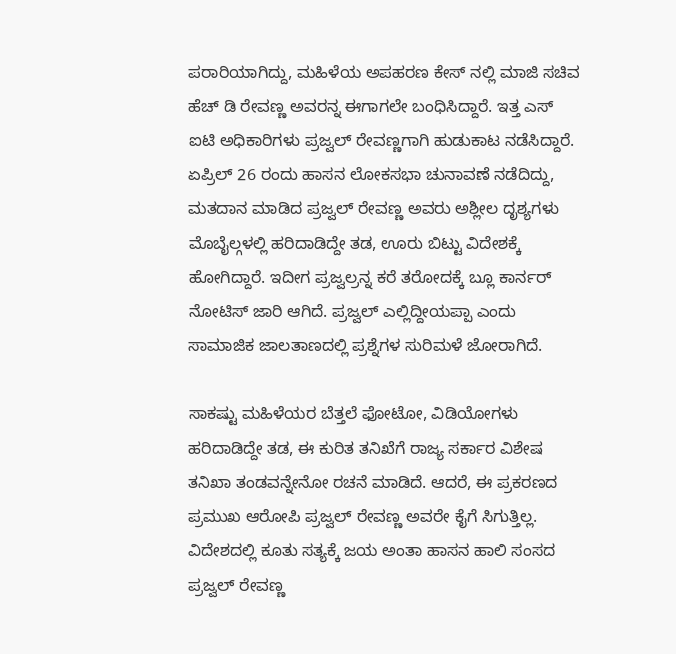ಪರಾರಿಯಾಗಿದ್ದು, ಮಹಿಳೆಯ ಅಪಹರಣ ಕೇಸ್ ನಲ್ಲಿ ಮಾಜಿ ಸಚಿವ ಹೆಚ್ ಡಿ ರೇವಣ್ಣ ಅವರನ್ನ ಈಗಾಗಲೇ ಬಂಧಿಸಿದ್ದಾರೆ. ಇತ್ತ ಎಸ್ ಐಟಿ ಅಧಿಕಾರಿಗಳು ಪ್ರಜ್ವಲ್ ರೇವಣ್ಣಗಾಗಿ ಹುಡುಕಾಟ ನಡೆಸಿದ್ದಾರೆ. ಏಪ್ರಿಲ್ 26 ರಂದು ಹಾಸನ ಲೋಕಸಭಾ ಚುನಾವಣೆ ನಡೆದಿದ್ದು, ಮತದಾನ ಮಾಡಿದ ಪ್ರಜ್ವಲ್ ರೇವಣ್ಣ ಅವರು ಅಶ್ಲೀಲ ದೃಶ್ಯಗಳು ಮೊಬೈಲ್ಗಳಲ್ಲಿ ಹರಿದಾಡಿದ್ದೇ ತಡ, ಊರು ಬಿಟ್ಟು ವಿದೇಶಕ್ಕೆ ಹೋಗಿದ್ದಾರೆ. ಇದೀಗ ಪ್ರಜ್ವಲ್ರನ್ನ ಕರೆ ತರೋದಕ್ಕೆ ಬ್ಲೂ ಕಾರ್ನರ್ ನೋಟಿಸ್ ಜಾರಿ ಆಗಿದೆ. ಪ್ರಜ್ವಲ್ ಎಲ್ಲಿದ್ದೀಯಪ್ಪಾ ಎಂದು ಸಾಮಾಜಿಕ ಜಾಲತಾಣದಲ್ಲಿ ಪ್ರಶ್ನೆಗಳ ಸುರಿಮಳೆ ಜೋರಾಗಿದೆ.

ಸಾಕಷ್ಟು ಮಹಿಳೆಯರ ಬೆತ್ತಲೆ ಫೋಟೋ, ವಿಡಿಯೋಗಳು ಹರಿದಾಡಿದ್ದೇ ತಡ, ಈ ಕುರಿತ ತನಿಖೆಗೆ ರಾಜ್ಯ ಸರ್ಕಾರ ವಿಶೇಷ ತನಿಖಾ ತಂಡವನ್ನೇನೋ ರಚನೆ ಮಾಡಿದೆ. ಆದರೆ, ಈ ಪ್ರಕರಣದ ಪ್ರಮುಖ ಆರೋಪಿ ಪ್ರಜ್ವಲ್ ರೇವಣ್ಣ ಅವರೇ ಕೈಗೆ ಸಿಗುತ್ತಿಲ್ಲ. ವಿದೇಶದಲ್ಲಿ ಕೂತು ಸತ್ಯಕ್ಕೆ ಜಯ ಅಂತಾ ಹಾಸನ ಹಾಲಿ ಸಂಸದ ಪ್ರಜ್ವಲ್ ರೇವಣ್ಣ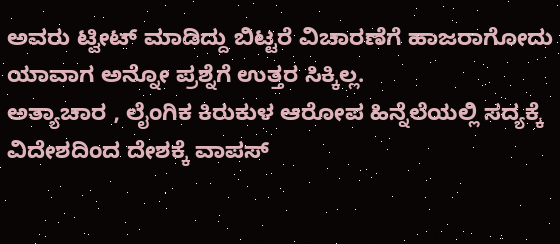ಅವರು ಟ್ವೀಟ್ ಮಾಡಿದ್ದು ಬಿಟ್ಟರೆ ವಿಚಾರಣೆಗೆ ಹಾಜರಾಗೋದು ಯಾವಾಗ ಅನ್ನೋ ಪ್ರಶ್ನೆಗೆ ಉತ್ತರ ಸಿಕ್ಕಿಲ್ಲ.
ಅತ್ಯಾಚಾರ , ಲೈಂಗಿಕ ಕಿರುಕುಳ ಆರೋಪ ಹಿನ್ನೆಲೆಯಲ್ಲಿ ಸದ್ಯಕ್ಕೆ ವಿದೇಶದಿಂದ ದೇಶಕ್ಕೆ ವಾಪಸ್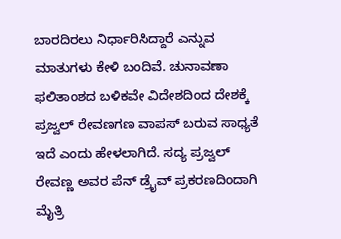ಬಾರದಿರಲು ನಿರ್ಧಾರಿಸಿದ್ದಾರೆ ಎನ್ನುವ ಮಾತುಗಳು ಕೇಳಿ ಬಂದಿವೆ. ಚುನಾವಣಾ ಫಲಿತಾಂಶದ ಬಳಿಕವೇ ವಿದೇಶದಿಂದ ದೇಶಕ್ಕೆ ಪ್ರಜ್ವಲ್ ರೇವಣಗಣ ವಾಪಸ್ ಬರುವ ಸಾಧ್ಯತೆ ಇದೆ ಎಂದು ಹೇಳಲಾಗಿದೆ. ಸದ್ಯ ಪ್ರಜ್ವಲ್ ರೇವಣ್ಣ ಅವರ ಪೆನ್ ಡ್ರೈವ್ ಪ್ರಕರಣದಿಂದಾಗಿ ಮೈತ್ರಿ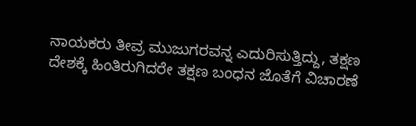ನಾಯಕರು ತೀವ್ರ ಮುಜುಗರವನ್ನ ಎದುರಿಸುತ್ತಿದ್ದು, ತಕ್ಷಣ ದೇಶಕ್ಕೆ ಹಿಂತಿರುಗಿದರೇ ತಕ್ಷಣ ಬಂಧನ ಜೊತೆಗೆ ವಿಚಾರಣೆ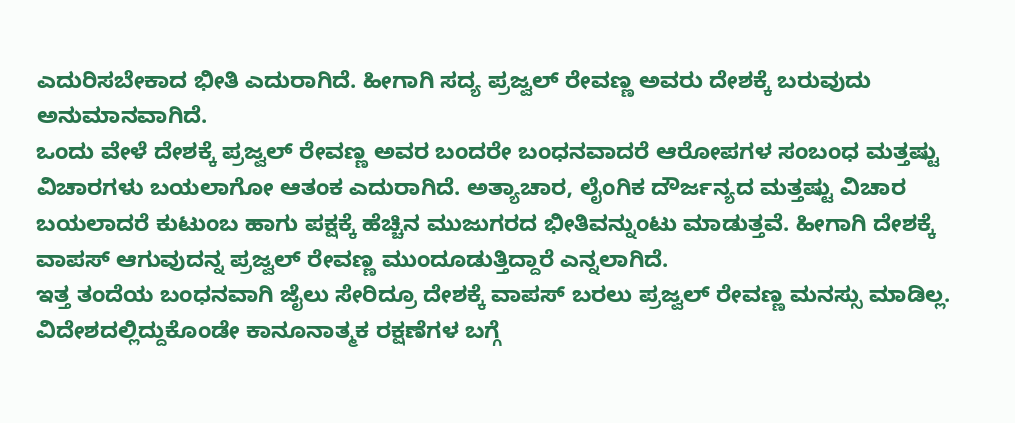ಎದುರಿಸಬೇಕಾದ ಭೀತಿ ಎದುರಾಗಿದೆ. ಹೀಗಾಗಿ ಸದ್ಯ ಪ್ರಜ್ವಲ್ ರೇವಣ್ಣ ಅವರು ದೇಶಕ್ಕೆ ಬರುವುದು ಅನುಮಾನವಾಗಿದೆ.
ಒಂದು ವೇಳೆ ದೇಶಕ್ಕೆ ಪ್ರಜ್ವಲ್ ರೇವಣ್ಣ ಅವರ ಬಂದರೇ ಬಂಧನವಾದರೆ ಆರೋಪಗಳ ಸಂಬಂಧ ಮತ್ತಷ್ಟು ವಿಚಾರಗಳು ಬಯಲಾಗೋ ಆತಂಕ ಎದುರಾಗಿದೆ. ಅತ್ಯಾಚಾರ, ಲೈಂಗಿಕ ದೌರ್ಜನ್ಯದ ಮತ್ತಷ್ಟು ವಿಚಾರ ಬಯಲಾದರೆ ಕುಟುಂಬ ಹಾಗು ಪಕ್ಷಕ್ಕೆ ಹೆಚ್ಚಿನ ಮುಜುಗರದ ಭೀತಿವನ್ನುಂಟು ಮಾಡುತ್ತವೆ. ಹೀಗಾಗಿ ದೇಶಕ್ಕೆ ವಾಪಸ್ ಆಗುವುದನ್ನ ಪ್ರಜ್ವಲ್ ರೇವಣ್ಣ ಮುಂದೂಡುತ್ತಿದ್ದಾರೆ ಎನ್ನಲಾಗಿದೆ.
ಇತ್ತ ತಂದೆಯ ಬಂಧನವಾಗಿ ಜೈಲು ಸೇರಿದ್ರೂ ದೇಶಕ್ಕೆ ವಾಪಸ್ ಬರಲು ಪ್ರಜ್ವಲ್ ರೇವಣ್ಣ ಮನಸ್ಸು ಮಾಡಿಲ್ಲ. ವಿದೇಶದಲ್ಲಿದ್ದುಕೊಂಡೇ ಕಾನೂನಾತ್ಮಕ ರಕ್ಷಣೆಗಳ ಬಗ್ಗೆ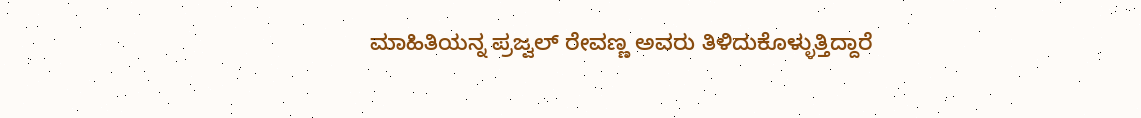ಮಾಹಿತಿಯನ್ನ ಪ್ರಜ್ವಲ್ ರೇವಣ್ಣ ಅವರು ತಿಳಿದುಕೊಳ್ಳುತ್ತಿದ್ದಾರೆ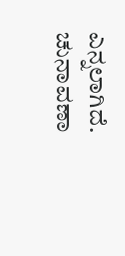ಎನ್ನಲಾಗಿದೆ. ಚುನಾವಣಾ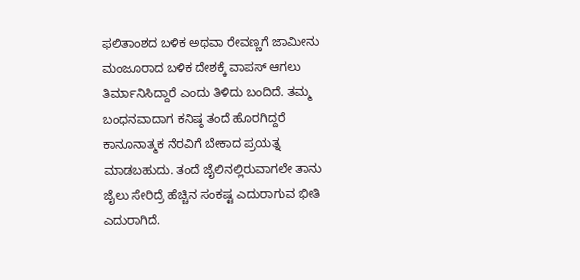ಫಲಿತಾಂಶದ ಬಳಿಕ ಅಥವಾ ರೇವಣ್ಣಗೆ ಜಾಮೀನು ಮಂಜೂರಾದ ಬಳಿಕ ದೇಶಕ್ಕೆ ವಾಪಸ್ ಆಗಲು ತಿರ್ಮಾನಿಸಿದ್ದಾರೆ ಎಂದು ತಿಳಿದು ಬಂದಿದೆ. ತಮ್ಮ ಬಂಧನವಾದಾಗ ಕನಿಷ್ಠ ತಂದೆ ಹೊರಗಿದ್ದರೆ ಕಾನೂನಾತ್ಮಕ ನೆರವಿಗೆ ಬೇಕಾದ ಪ್ರಯತ್ನ ಮಾಡಬಹುದು. ತಂದೆ ಜೈಲಿನಲ್ಲಿರುವಾಗಲೇ ತಾನು ಜೈಲು ಸೇರಿದ್ರೆ ಹೆಚ್ಚಿನ ಸಂಕಷ್ಟ ಎದುರಾಗುವ ಭೀತಿ ಎದುರಾಗಿದೆ.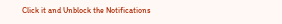Click it and Unblock the Notifications